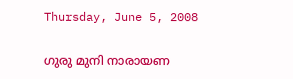Thursday, June 5, 2008

ഗുരു മുനി നാരായണ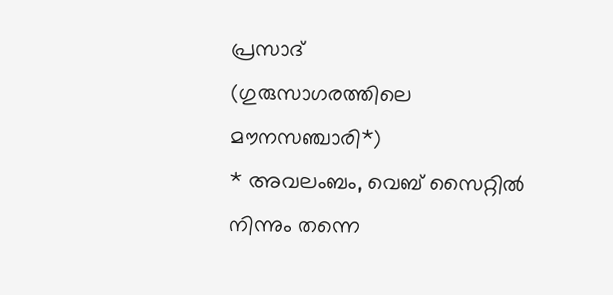പ്രസാദ്‌
(ഗുരുസാഗരത്തിലെ മൗനസഞ്ചാരി*)
* അവലംബം, വെബ് സൈറ്റിൽ നിന്നും തന്നെ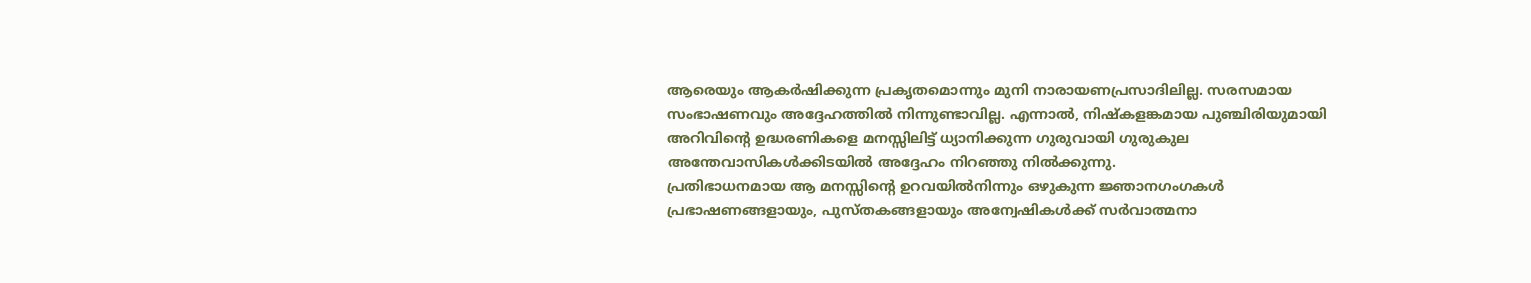ആരെയും ആകര്‍ഷിക്കുന്ന പ്രകൃതമൊന്നും മുനി നാരായണപ്രസാദിലില്ല. സരസമായ സംഭാഷണവും അദ്ദേഹത്തില്‍ നിന്നുണ്ടാവില്ല. എന്നാല്‍, നിഷ്‌കളങ്കമായ പുഞ്ചിരിയുമായി അറിവിന്റെ ഉദ്ധരണികളെ മനസ്സിലിട്ട്‌ ധ്യാനിക്കുന്ന ഗുരുവായി ഗുരുകുല അന്തേവാസികള്‍ക്കിടയില്‍ അദ്ദേഹം നിറഞ്ഞു നില്‍ക്കുന്നു.
പ്രതിഭാധനമായ ആ മനസ്സിന്റെ ഉറവയില്‍നിന്നും ഒഴുകുന്ന ജ്ഞാനഗംഗകള്‍ പ്രഭാഷണങ്ങളായും, പുസ്‌തകങ്ങളായും അന്വേഷികള്‍ക്ക്‌ സര്‍വാത്മനാ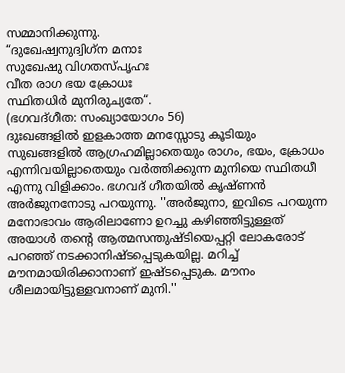സമ്മാനിക്കുന്നു.
“ദുഖേഷ്വനുദ്വിഗ്‌ന മനാഃ
സുഖേഷു വിഗതസ്‌പൃഹഃ
വീത രാഗ ഭയ ക്രോധഃ
സ്ഥിതധിര്‍ മുനിരുച്യതേ“.
(ഭഗവദ്‌ഗീത: സംഖ്യായോഗം 56)
ദുഃഖങ്ങളില്‍ ഇളകാത്ത മനസ്സോടു കൂടിയും സുഖങ്ങളില്‍ ആഗ്രഹമില്ലാതെയും രാഗം, ഭയം, ക്രോധം എന്നിവയില്ലാതെയും വര്‍ത്തിക്കുന്ന മുനിയെ സ്ഥിതധീ എന്നു വിളിക്കാം. ഭഗവദ്‌ ഗീതയില്‍ കൃഷ്‌ണന്‍ അര്‍ജുനനോടു പറയുന്നു. ''അര്‍ജുനാ, ഇവിടെ പറയുന്ന മനോഭാവം ആരിലാണോ ഉറച്ചു കഴിഞ്ഞിട്ടുള്ളത്‌ അയാള്‍ തന്റെ ആത്മസന്തുഷ്‌ടിയെപ്പറ്റി ലോകരോട്‌ പറഞ്ഞ്‌ നടക്കാനിഷ്‌ടപ്പെടുകയില്ല. മറിച്ച്‌ മൗനമായിരിക്കാനാണ്‌ ഇഷ്‌ടപ്പെടുക. മൗനം ശീലമായിട്ടുള്ളവനാണ്‌ മുനി.''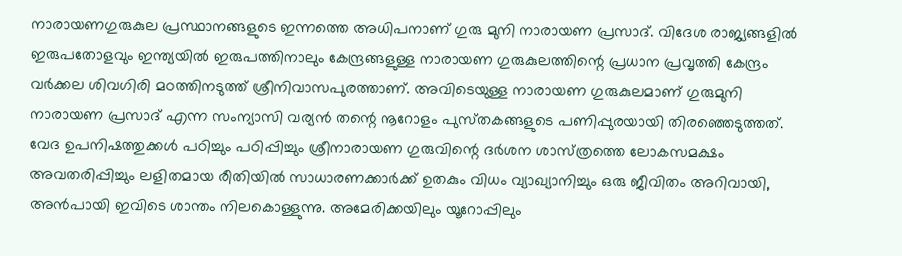നാരായണഗുരുകുല പ്രസ്ഥാനങ്ങളുടെ ഇന്നത്തെ അധിപനാണ്‌ ഗുരു മുനി നാരായണ പ്രസാദ്‌. വിദേശ രാജ്യങ്ങളില്‍ ഇരുപതോളവും ഇന്ത്യയില്‍ ഇരുപത്തിനാലും കേന്ദ്രങ്ങളുള്ള നാരായണ ഗുരുകുലത്തിന്റെ പ്രധാന പ്രവൃത്തി കേന്ദ്രം വര്‍ക്കല ശിവഗിരി മഠത്തിനടുത്ത്‌ ശ്രീനിവാസപുരത്താണ്‌. അവിടെയുള്ള നാരായണ ഗുരുകുലമാണ്‌ ഗുരുമുനി നാരായണ പ്രസാദ്‌ എന്ന സംന്യാസി വര്യന്‍ തന്റെ നൂറോളം പുസ്‌തകങ്ങളുടെ പണിപ്പുരയായി തിരഞ്ഞെടുത്തത്‌. വേദ ഉപനിഷത്തുക്കള്‍ പഠിച്ചും പഠിപ്പിച്ചും ശ്രീനാരായണ ഗുരുവിന്റെ ദര്‍ശന ശാസ്‌ത്രത്തെ ലോകസമക്ഷം അവതരിപ്പിച്ചും ലളിതമായ രീതിയില്‍ സാധാരണക്കാര്‍ക്ക്‌ ഉതകും വിധം വ്യാഖ്യാനിച്ചും ഒരു ജീവിതം അറിവായി, അന്‍പായി ഇവിടെ ശാന്തം നിലകൊള്ളുന്നു. അമേരിക്കയിലും യൂറോപ്പിലും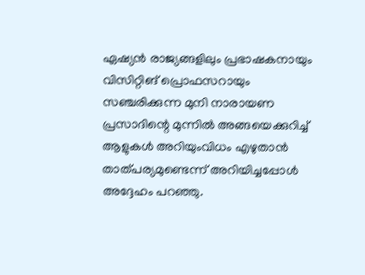ഏഷ്യന്‍ രാജ്യങ്ങളിലും പ്രഭാഷകനായും വിസിറ്റിങ്‌ പ്രൊഫസറായും സഞ്ചരിക്കുന്ന മുനി നാരായണ പ്രസാദിന്റെ മുന്നില്‍ അങ്ങയെക്കുറിച്ച്‌ ആളുകള്‍ അറിയുംവിധം എഴുതാന്‍ താത്‌പര്യമുണ്ടെന്ന്‌ അറിയിച്ചപ്പോള്‍ അദ്ദേഹം പറഞ്ഞു.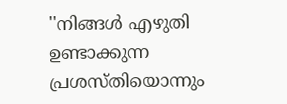''നിങ്ങള്‍ എഴുതി ഉണ്ടാക്കുന്ന പ്രശസ്‌തിയൊന്നും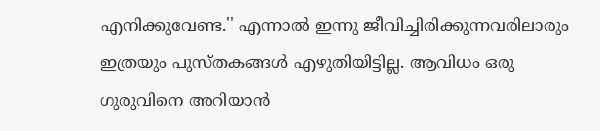എനിക്കുവേണ്ട.'' എന്നാൽ ഇന്നു ജീവിച്ചിരിക്കുന്നവരിലാരും ഇത്രയും പുസ്‌തകങ്ങള്‍ എഴുതിയിട്ടില്ല. ആവിധം ഒരു ഗുരുവിനെ അറിയാന്‍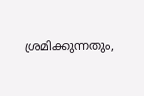ശ്രമിക്കുന്നതും,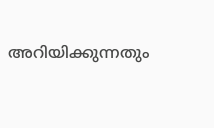അറിയിക്കുന്നതും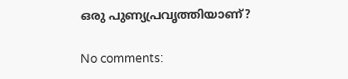ഒരു പുണ്യപ്രവൃത്തിയാണ്‌?

No comments: